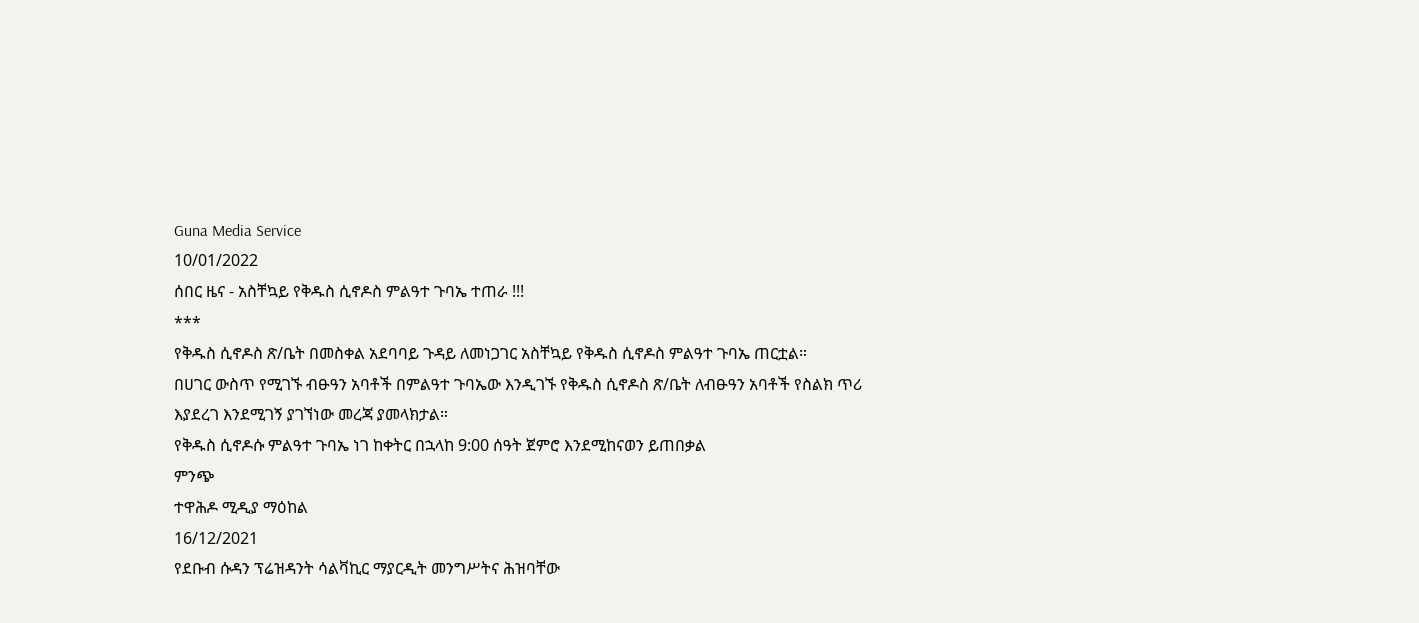Guna Media Service
10/01/2022
ሰበር ዜና - አስቸኳይ የቅዱስ ሲኖዶስ ምልዓተ ጉባኤ ተጠራ !!!
***
የቅዱስ ሲኖዶስ ጽ/ቤት በመስቀል አደባባይ ጉዳይ ለመነጋገር አስቸኳይ የቅዱስ ሲኖዶስ ምልዓተ ጉባኤ ጠርቷል።
በሀገር ውስጥ የሚገኙ ብፁዓን አባቶች በምልዓተ ጉባኤው እንዲገኙ የቅዱስ ሲኖዶስ ጽ/ቤት ለብፁዓን አባቶች የስልክ ጥሪ እያደረገ እንደሚገኝ ያገኘነው መረጃ ያመላክታል።
የቅዱስ ሲኖዶሱ ምልዓተ ጉባኤ ነገ ከቀትር በኋላከ 9:00 ሰዓት ጀምሮ እንደሚከናወን ይጠበቃል
ምንጭ
ተዋሕዶ ሚዲያ ማዕከል
16/12/2021
የደቡብ ሱዳን ፕሬዝዳንት ሳልቫኪር ማያርዲት መንግሥትና ሕዝባቸው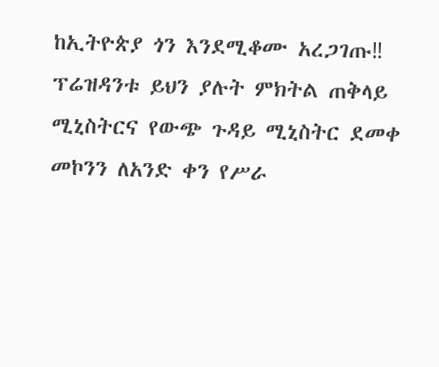ከኢትዮጵያ ጎን እንደሚቆሙ አረጋገጡ‼
ፕሬዝዳንቱ ይህን ያሉት ምክትል ጠቅላይ ሚኒስትርና የውጭ ጉዳይ ሚኒስትር ደመቀ መኮንን ለአንድ ቀን የሥራ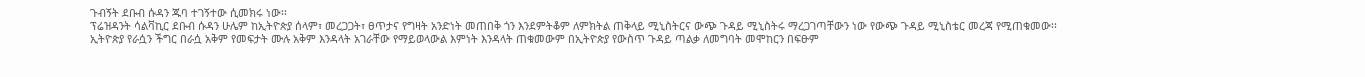ጉብኝት ደቡብ ሱዳን ጁባ ተገኝተው ሲመክሩ ነው፡፡
ፕሬዝዳንት ሳልቫኪር ደቡብ ሱዳን ሁሌም ከኢትዮጵያ ሰላም፣ መረጋጋት፣ ፀጥታና የግዛት አንድነት መጠበቅ ጎን እንደምትቆም ለምክትል ጠቅላይ ሚኒስትርና ውጭ ጉዳይ ሚኒስትሩ ማረጋገጣቸውን ነው የውጭ ጉዳይ ሚኒስቴር መረጃ የሚጠቁመው፡፡
ኢትዮጵያ የራሷን ችግር በራሷ አቅም የመፍታት ሙሉ አቅም እንዳላት አገራቸው የማይወላውል እምነት እንዳላት ጠቁመውም በኢትዮጵያ የውስጥ ጉዳይ ጣልቃ ለመግባት መሞከርን በፍፁም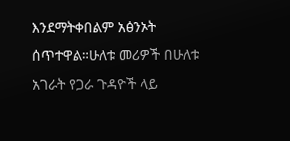እንደማትቀበልም አፅንኦት ሰጥተዋል።ሁለቱ መሪዎች በሁለቱ አገራት የጋራ ጉዳዮች ላይ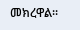መክረዋል፡፡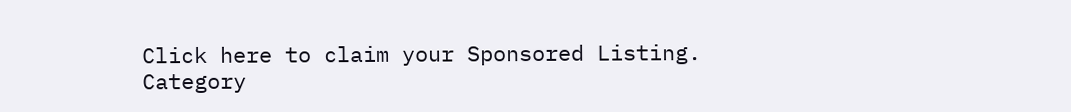Click here to claim your Sponsored Listing.
Category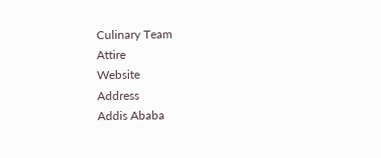Culinary Team
Attire
Website
Address
Addis Ababa